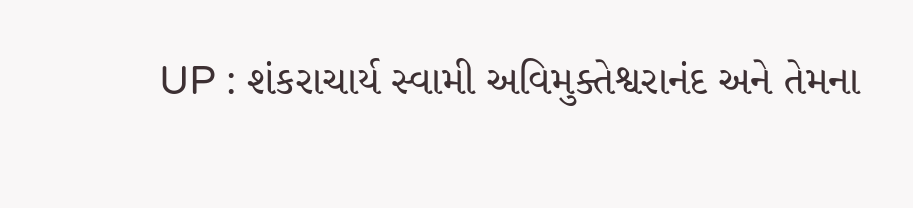UP : શંકરાચાર્ય સ્વામી અવિમુક્તેશ્વરાનંદ અને તેમના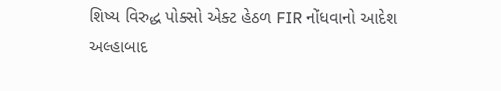શિષ્ય વિરુદ્ધ પોક્સો એક્ટ હેઠળ FIR નોંધવાનો આદેશ
અલ્હાબાદ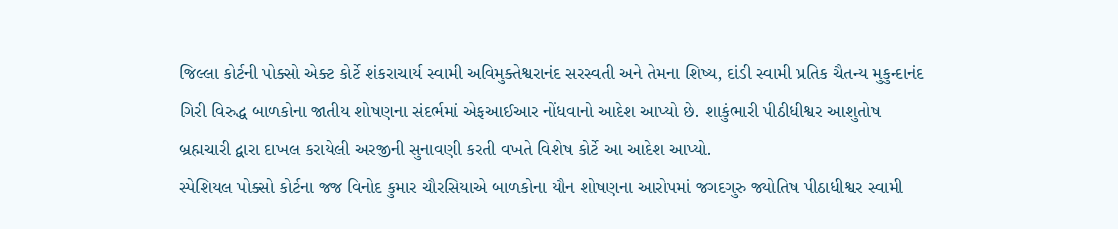જિલ્લા કોર્ટની પોક્સો એક્ટ કોર્ટે શંકરાચાર્ય સ્વામી અવિમુક્તેશ્વરાનંદ સરસ્વતી અને તેમના શિષ્ય, દાંડી સ્વામી પ્રતિક ચૈતન્ય મુકુન્દાનંદ ગિરી વિરુદ્ધ બાળકોના જાતીય શોષણના સંદર્ભમાં એફઆઈઆર નોંધવાનો આદેશ આપ્યો છે. શાકુંભારી પીઠીધીશ્વર આશુતોષ બ્રહ્મચારી દ્વારા દાખલ કરાયેલી અરજીની સુનાવણી કરતી વખતે વિશેષ કોર્ટે આ આદેશ આપ્યો.
સ્પેશિયલ પોક્સો કોર્ટના જજ વિનોદ કુમાર ચૌરસિયાએ બાળકોના યૌન શોષણના આરોપમાં જગદગુરુ જ્યોતિષ પીઠાધીશ્વર સ્વામી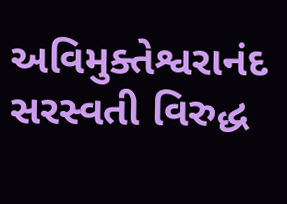અવિમુક્તેશ્વરાનંદ સરસ્વતી વિરુદ્ધ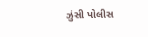ઝુંસી પોલીસ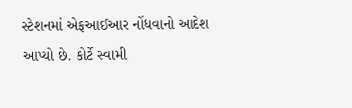સ્ટેશનમાં એફઆઈઆર નોંધવાનો આદેશ આપ્યો છે. કોર્ટે સ્વામી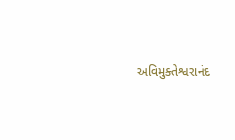અવિમુક્તેશ્વરાનંદ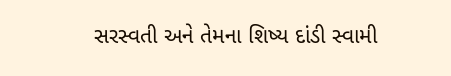સરસ્વતી અને તેમના શિષ્ય દાંડી સ્વામી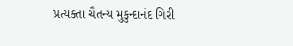પ્રત્યક્તા ચૈતન્ય મુકુન્દાનંદ ગિરી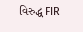વિરુદ્ધ FIR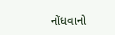નોંધવાનો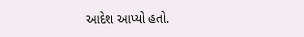આદેશ આપ્યો હતો.